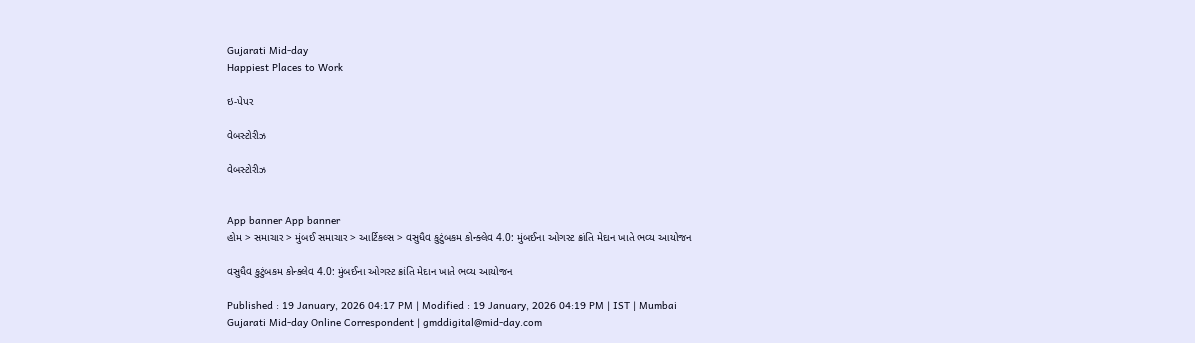Gujarati Mid-day
Happiest Places to Work

ઇ-પેપર

વેબસ્ટોરીઝ

વેબસ્ટોરીઝ


App banner App banner
હોમ > સમાચાર > મુંબઈ સમાચાર > આર્ટિકલ્સ > વસુધૈવ કુટુંબકમ કોન્ક્લેવ 4.0: મુંબઈના ઓગસ્ટ ક્રાંતિ મેદાન ખાતે ભવ્ય આયોજન

વસુધૈવ કુટુંબકમ કોન્ક્લેવ 4.0: મુંબઈના ઓગસ્ટ ક્રાંતિ મેદાન ખાતે ભવ્ય આયોજન

Published : 19 January, 2026 04:17 PM | Modified : 19 January, 2026 04:19 PM | IST | Mumbai
Gujarati Mid-day Online Correspondent | gmddigital@mid-day.com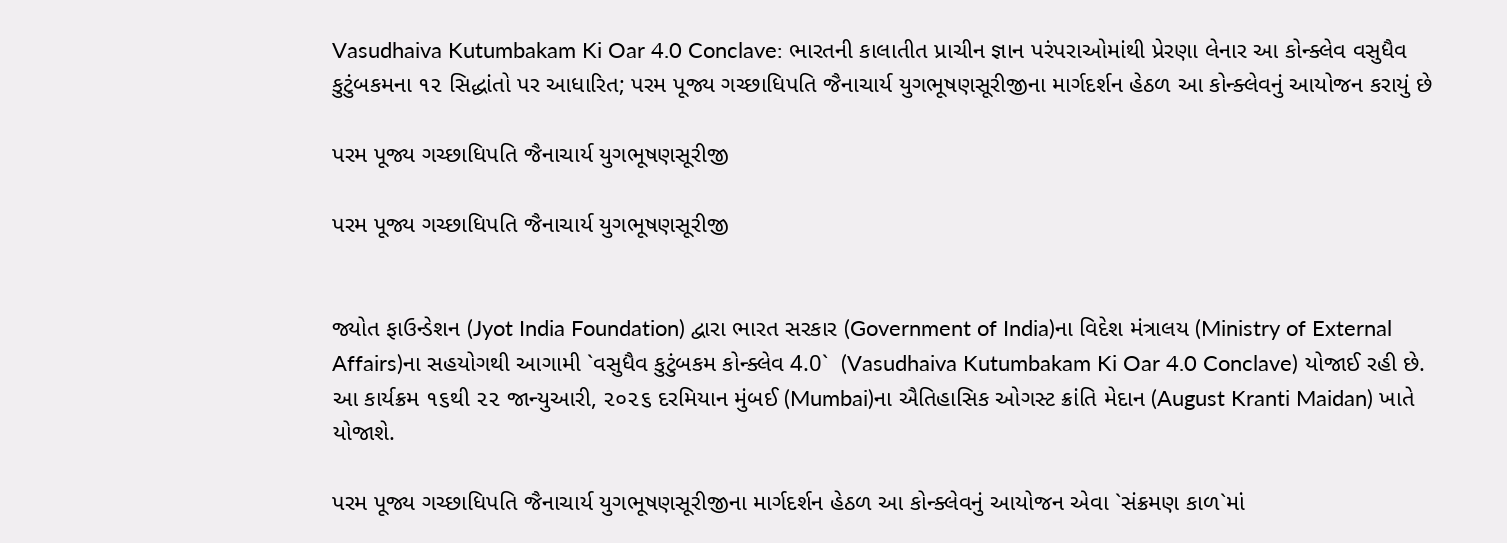Vasudhaiva Kutumbakam Ki Oar 4.0 Conclave: ભારતની કાલાતીત પ્રાચીન જ્ઞાન પરંપરાઓમાંથી પ્રેરણા લેનાર આ કોન્ક્લેવ વસુધૈવ કુટુંબકમના ૧૨ સિદ્ધાંતો પર આધારિત; પરમ પૂજ્ય ગચ્છાધિપતિ જૈનાચાર્ય યુગભૂષણસૂરીજીના માર્ગદર્શન હેઠળ આ કોન્ક્લેવનું આયોજન કરાયું છે

પરમ પૂજ્ય ગચ્છાધિપતિ જૈનાચાર્ય યુગભૂષણસૂરીજી

પરમ પૂજ્ય ગચ્છાધિપતિ જૈનાચાર્ય યુગભૂષણસૂરીજી


જ્યોત ફાઉન્ડેશન (Jyot India Foundation) દ્વારા ભારત સરકાર (Government of India)ના વિદેશ મંત્રાલય (Ministry of External Affairs)ના સહયોગથી આગામી `વસુધૈવ કુટુંબકમ કોન્ક્લેવ 4.0`  (Vasudhaiva Kutumbakam Ki Oar 4.0 Conclave) યોજાઈ રહી છે. આ કાર્યક્રમ ૧૬થી ૨૨ જાન્યુઆરી, ૨૦૨૬ દરમિયાન મુંબઈ (Mumbai)ના ઐતિહાસિક ઓગસ્ટ ક્રાંતિ મેદાન (August Kranti Maidan) ખાતે યોજાશે.

પરમ પૂજ્ય ગચ્છાધિપતિ જૈનાચાર્ય યુગભૂષણસૂરીજીના માર્ગદર્શન હેઠળ આ કોન્ક્લેવનું આયોજન એવા `સંક્રમણ કાળ`માં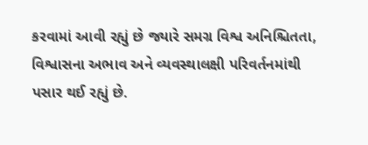કરવામાં આવી રહ્યું છે જ્યારે સમગ્ર વિશ્વ અનિશ્ચિતતા, વિશ્વાસના અભાવ અને વ્યવસ્થાલક્ષી પરિવર્તનમાંથી પસાર થઈ રહ્યું છે.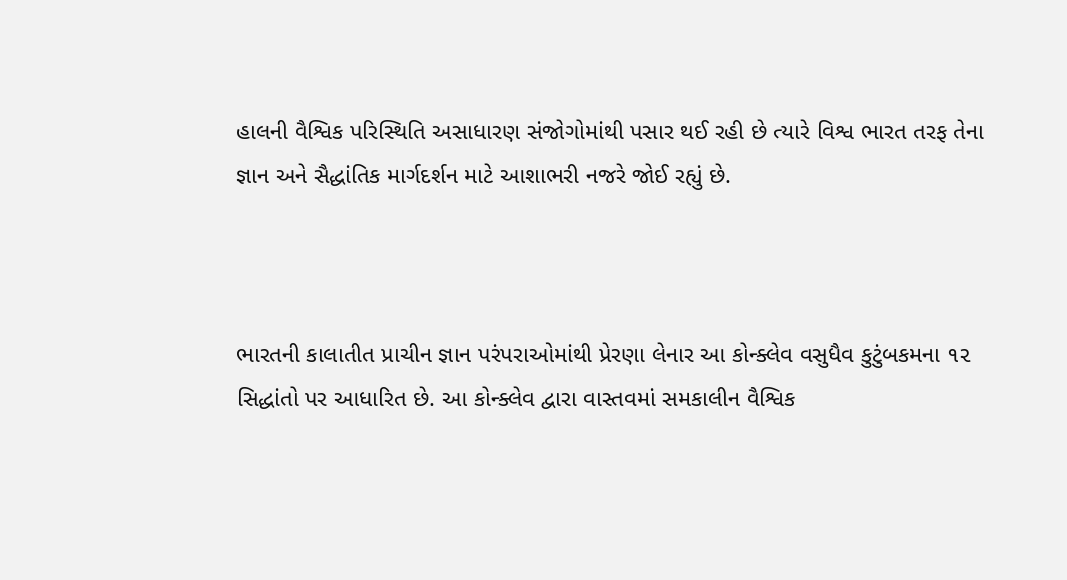હાલની વૈશ્વિક પરિસ્થિતિ અસાધારણ સંજોગોમાંથી પસાર થઈ રહી છે ત્યારે વિશ્વ ભારત તરફ તેના જ્ઞાન અને સૈદ્ધાંતિક માર્ગદર્શન માટે આશાભરી નજરે જોઈ રહ્યું છે.



ભારતની કાલાતીત પ્રાચીન જ્ઞાન પરંપરાઓમાંથી પ્રેરણા લેનાર આ કોન્ક્લેવ વસુધૈવ કુટુંબકમના ૧૨ સિદ્ધાંતો પર આધારિત છે. આ કોન્ક્લેવ દ્વારા વાસ્તવમાં સમકાલીન વૈશ્વિક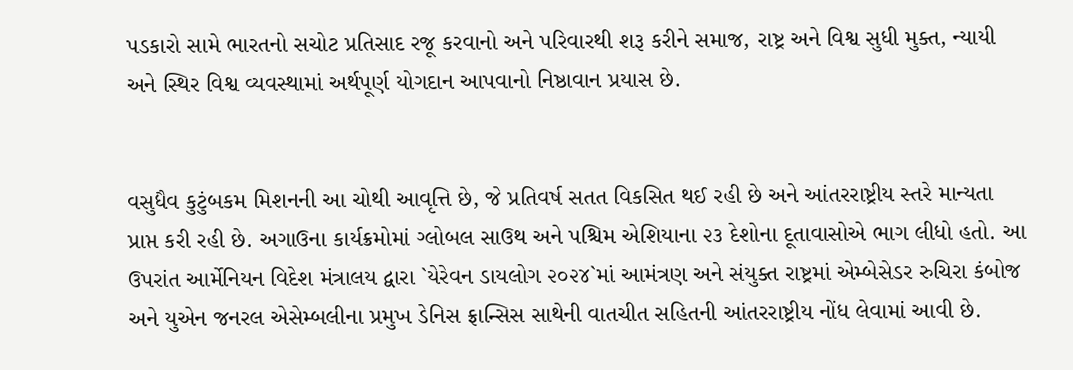પડકારો સામે ભારતનો સચોટ પ્રતિસાદ રજૂ કરવાનો અને પરિવારથી શરૂ કરીને સમાજ, રાષ્ટ્ર અને વિશ્વ સુધી મુક્ત, ન્યાયી અને સ્થિર વિશ્વ વ્યવસ્થામાં અર્થપૂર્ણ યોગદાન આપવાનો નિષ્ઠાવાન પ્રયાસ છે.


વસુધૈવ કુટુંબકમ મિશનની આ ચોથી આવૃત્તિ છે, જે પ્રતિવર્ષ સતત વિકસિત થઈ રહી છે અને આંતરરાષ્ટ્રીય સ્તરે માન્યતા પ્રાપ્ત કરી રહી છે. અગાઉના કાર્યક્રમોમાં ગ્લોબલ સાઉથ અને પશ્ચિમ એશિયાના ૨૩ દેશોના દૂતાવાસોએ ભાગ લીધો હતો. આ ઉપરાંત આર્મેનિયન વિદેશ મંત્રાલય દ્વારા `યેરેવન ડાયલોગ ૨૦૨૪`માં આમંત્રણ અને સંયુક્ત રાષ્ટ્રમાં એમ્બેસેડર રુચિરા કંબોજ અને યુએન જનરલ એસેમ્બલીના પ્રમુખ ડેનિસ ફ્રાન્સિસ સાથેની વાતચીત સહિતની આંતરરાષ્ટ્રીય નોંધ લેવામાં આવી છે.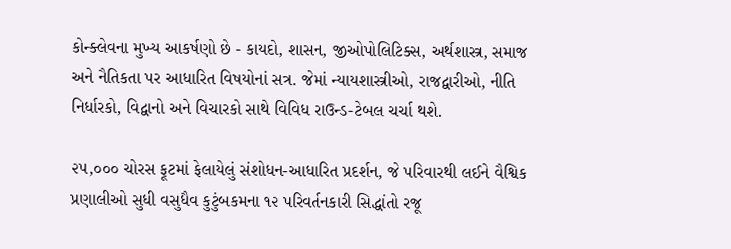કોન્ક્લેવના મુખ્ય આકર્ષણો છે - કાયદો, શાસન, જીઓપોલિટિક્સ, અર્થશાસ્ત્ર, સમાજ અને નૈતિકતા પર આધારિત વિષયોનાં સત્ર. જેમાં ન્યાયશાસ્ત્રીઓ, રાજદ્વારીઓ, નીતિ નિર્ધારકો, વિદ્વાનો અને વિચારકો સાથે વિવિધ રાઉન્ડ-ટેબલ ચર્ચા થશે.

૨૫,૦૦૦ ચોરસ ફૂટમાં ફેલાયેલું સંશોધન-આધારિત પ્રદર્શન, જે પરિવારથી લઈને વૈશ્વિક પ્રણાલીઓ સુધી વસુધૈવ કુટુંબકમના ૧૨ પરિવર્તનકારી સિદ્ધાંતો રજૂ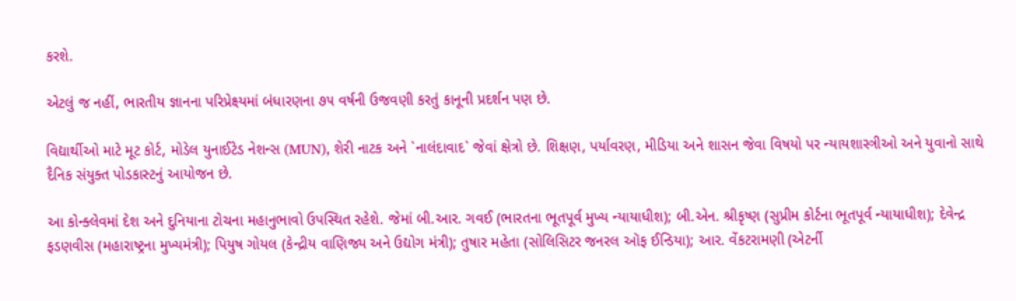કરશે.

એટલું જ નહીં, ભારતીય જ્ઞાનના પરિપ્રેક્ષ્યમાં બંધારણના ૭૫ વર્ષની ઉજવણી કરતું કાનૂની પ્રદર્શન પણ છે.

વિદ્યાર્થીઓ માટે મૂટ કોર્ટ, મોડેલ યુનાઈટેડ નેશન્સ (MUN), શેરી નાટક અને `નાલંદાવાદ` જેવાં ક્ષેત્રો છે. શિક્ષણ, પર્યાવરણ, મીડિયા અને શાસન જેવા વિષયો પર ન્યાયશાસ્ત્રીઓ અને યુવાનો સાથે દૈનિક સંયુક્ત પોડકાસ્ટનું આયોજન છે.

આ કોન્ક્લેવમાં દેશ અને દુનિયાના ટોચના મહાનુભાવો ઉપસ્થિત રહેશે. જેમાં બી.આર. ગવઈ (ભારતના ભૂતપૂર્વ મુખ્ય ન્યાયાધીશ); બી.એન. શ્રીકૃષ્ણ (સુપ્રીમ કોર્ટના ભૂતપૂર્વ ન્યાયાધીશ); દેવેન્દ્ર ફડણવીસ (મહારાષ્ટ્રના મુખ્યમંત્રી); પિયુષ ગોયલ (કેન્દ્રીય વાણિજ્ય અને ઉદ્યોગ મંત્રી); તુષાર મહેતા (સોલિસિટર જનરલ ઑફ ઈન્ડિયા); આર. વેંકટરામણી (એટર્ની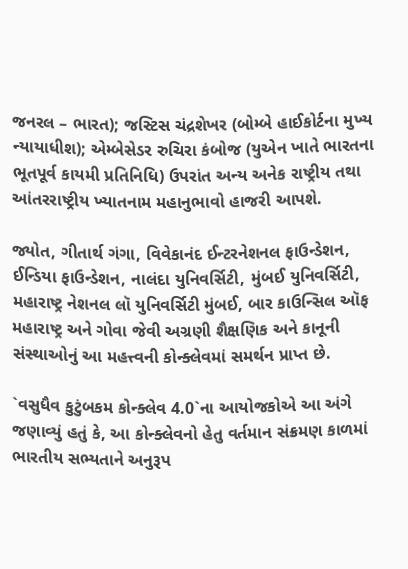જનરલ – ભારત); જસ્ટિસ ચંદ્રશેખર (બોમ્બે હાઈકોર્ટના મુખ્ય ન્યાયાધીશ); એમ્બેસેડર રુચિરા કંબોજ (યુએન ખાતે ભારતના ભૂતપૂર્વ કાયમી પ્રતિનિધિ) ઉપરાંત અન્ય અનેક રાષ્ટ્રીય તથા આંતરરાષ્ટ્રીય ખ્યાતનામ મહાનુભાવો હાજરી આપશે.

જ્યોત, ગીતાર્થ ગંગા, વિવેકાનંદ ઈન્ટરનેશનલ ફાઉન્ડેશન, ઈન્ડિયા ફાઉન્ડેશન, નાલંદા યુનિવર્સિટી, મુંબઈ યુનિવર્સિટી, મહારાષ્ટ્ર નેશનલ લૉ યુનિવર્સિટી મુંબઈ, બાર કાઉન્સિલ ઑફ મહારાષ્ટ્ર અને ગોવા જેવી અગ્રણી શૈક્ષણિક અને કાનૂની સંસ્થાઓનું આ મહત્ત્વની કોન્ક્લેવમાં સમર્થન પ્રાપ્ત છે.

`વસુધૈવ કુટુંબકમ કોન્ક્લેવ 4.0`ના આયોજકોએ આ અંગે જણાવ્યું હતું કે, આ કોન્ક્લેવનો હેતુ વર્તમાન સંક્રમણ કાળમાં ભારતીય સભ્યતાને અનુરૂપ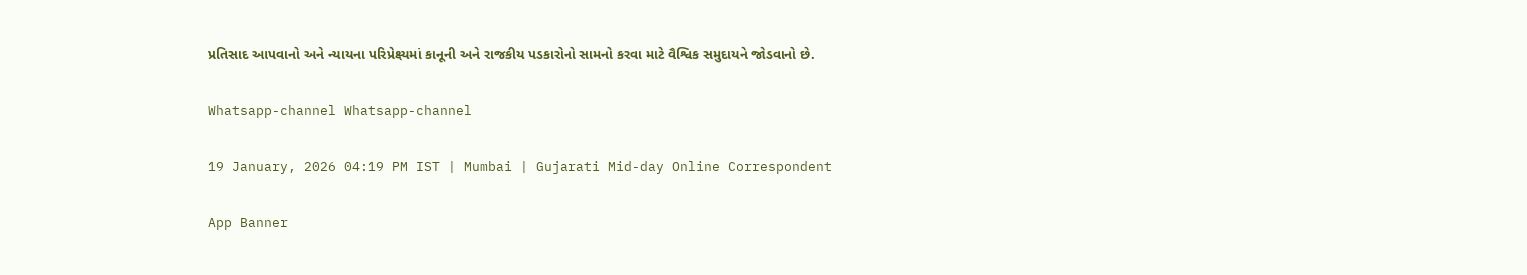પ્રતિસાદ આપવાનો અને ન્યાયના પરિપ્રેક્ષ્યમાં કાનૂની અને રાજકીય પડકારોનો સામનો કરવા માટે વૈશ્વિક સમુદાયને જોડવાનો છે.

Whatsapp-channel Whatsapp-channel

19 January, 2026 04:19 PM IST | Mumbai | Gujarati Mid-day Online Correspondent

App Banner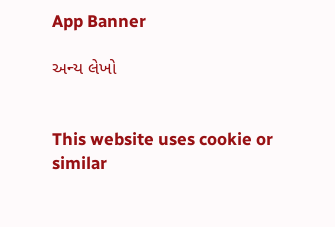App Banner

અન્ય લેખો


This website uses cookie or similar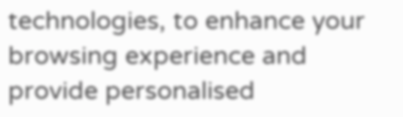technologies, to enhance your browsing experience and provide personalised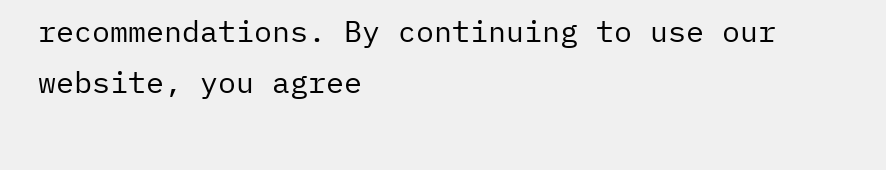recommendations. By continuing to use our website, you agree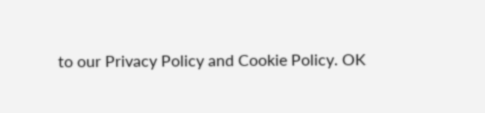to our Privacy Policy and Cookie Policy. OK